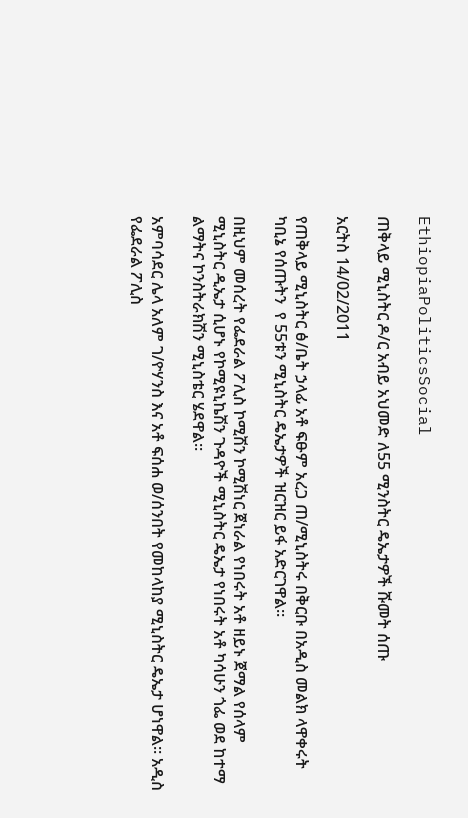EthiopiaPoliticsSocial

ጠቅላይ ሚኒስትር ዶ/ር አብይ አህመድ ለ55 ሚንስትር ዴኤታዎች ሹመት ሰጡ

አርትስ 14/02/2011

የጠቅላይ ሚኒስትር ፅ/ቤት ኃላፊ አቶ ፍፁም አረጋ ጠ/ሚኒስትሩ በቅርቡ በአዲስ መልክ ላዋቀሩት ካቢኔ የሰጡትን  የ 55ቱን ሚኒስትር ዴኤታዎች ዝርዝር ይፋ አድርገዋል፡፡

በዚህም መሰረት የፌደራል ፖሊስ ኮሚሽን ኮሚሽነር ጀነራል የነበሩት አቶ ዘይኑ ጀማል የሰላም ሚኒስትር ዲኤታ ሲሆኑ የኮሚዩኒኬሽን ጉዳዮች ሚኒስትር ዴኤታ የነበሩት አቶ ካሳሁን ጎፌ ወደ ከተማ ልማትና ኮንስትራክሽን ሚኒስቴር ሄደዋል፡፡

አምባሳደር ሌላ አለም ገ/ዮሃንስ እና አቶ ፍሰሐ ወ/ሰንበት የመከላከያ ሚኒስትር ዴኤታ ሆነዋል፡፡ አዲስ የፌደራል ፖሊስ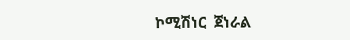ኮሚሽነር  ጀነራል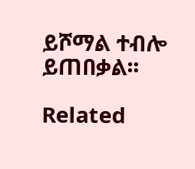ይሾማል ተብሎ ይጠበቃል፡፡

Related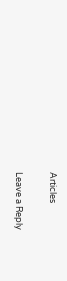Articles

Leave a Reply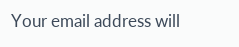Your email address will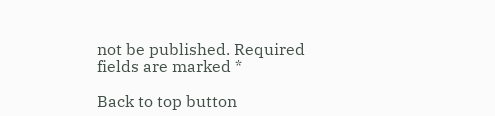not be published. Required fields are marked *

Back to top button